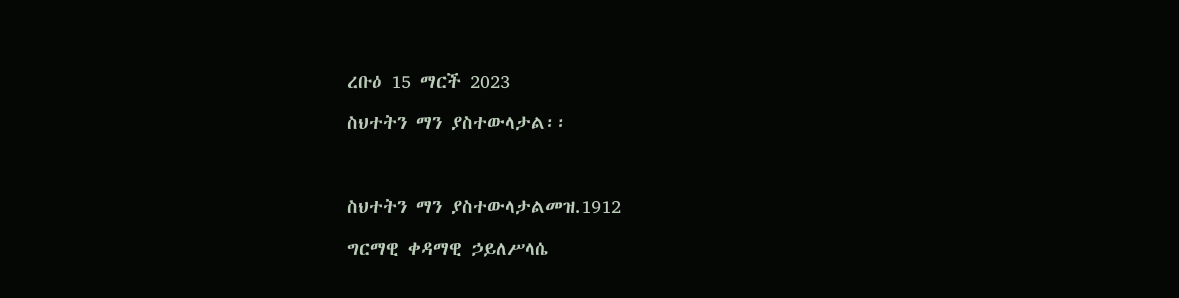ረቡዕ 15 ማርች 2023

ስህተትን ማን ያስተውላታል፡፡



ስህተትን ማን ያስተውላታልመዝ.1912

ግርማዊ ቀዳማዊ ኃይለሥላሴ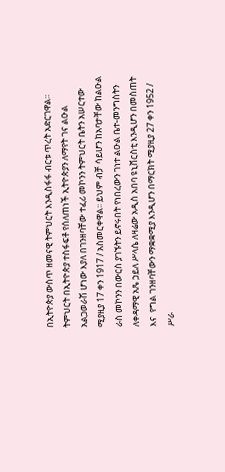በኢትዮጵያ ውስጥ ዘመናዊ ትምህርት እንዲስፋፋ ብርቱ ጥረት አድርገዋል፡፡ ትምህርት በኢትዮጵያ ተስፋፍቶ የሰለጠነች ኢትዮጵያን ለማየት ገና ልዑል አልጋወራሽ ሆነው እያለ በገንዘባቸው ተፈሪ መኮንን ትምህርት ቤትን አሠርተው ሚያዚያ 17 ቀን 1917 / አስመርቀዋል፡፡ ይህም ብቻ ሳይሆን ከአባታቸው ከልዑል ራስ መኮንን በውርስ ያገኙትን ይኖሩበት የነበረውን ገነተ ልዑል ቤተ-መንግስትን ለቀዳማዊ አጼ ኃይለ ሥላሴ ለዛሬው አዲስ አበባ ዩኒቨርስቲ እንዲሆን በመስጠት እና  የግል ገንዘባቸውን ማቋቋሚያ እንዲሆን በማርክት ሚያዚያ 27 ቀን 1952 / ሥራ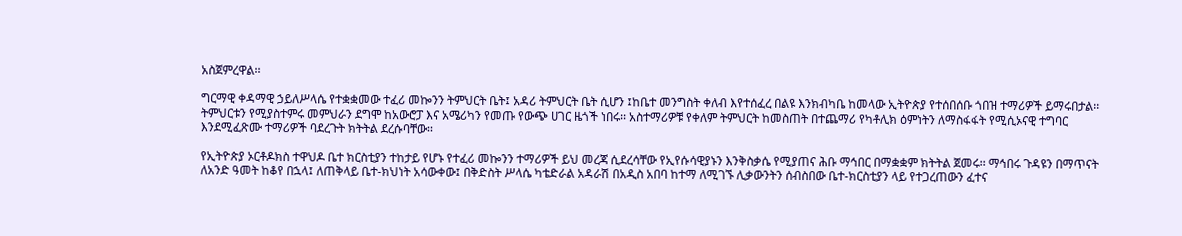አስጀምረዋል፡፡

ግርማዊ ቀዳማዊ ኃይለሥላሴ የተቋቋመው ተፈሪ መኰንን ትምህርት ቤት፤ አዳሪ ትምህርት ቤት ሲሆን ፤ከቤተ መንግስት ቀለብ እየተሰፈረ በልዩ እንክብካቤ ከመላው ኢትዮጵያ የተሰበሰቡ ጎበዝ ተማሪዎች ይማሩበታል፡፡ ትምህርቱን የሚያስተምሩ መምህራን ደግሞ ከአውሮፓ እና አሜሪካን የመጡ የውጭ ሀገር ዜጎች ነበሩ፡፡ አስተማሪዎቹ የቀለም ትምህርት ከመስጠት በተጨማሪ የካቶሊክ ዕምነትን ለማስፋፋት የሚሲኦናዊ ተግባር እንደሚፈጽሙ ተማሪዎች ባደረጉት ክትትል ደረሱባቸው፡፡

የኢትዮጵያ ኦርቶዶክስ ተዋህዶ ቤተ ክርስቲያን ተከታይ የሆኑ የተፈሪ መኰንን ተማሪዎች ይህ መረጃ ሲደረሳቸው የኢየሱሳዊያኑን እንቅስቃሴ የሚያጠና ሕቡ ማኅበር በማቋቋም ክትትል ጀመሩ፡፡ ማኅበሩ ጉዳዩን በማጥናት ለአንድ ዓመት ከቆየ በኋላ፤ ለጠቅላይ ቤተ-ክህነት አሳውቀው፤ በቅድስት ሥላሴ ካቴድራል አዳራሽ በአዲስ አበባ ከተማ ለሚገኙ ሊቃውንትን ሰብስበው ቤተ-ክርስቲያን ላይ የተጋረጠውን ፈተና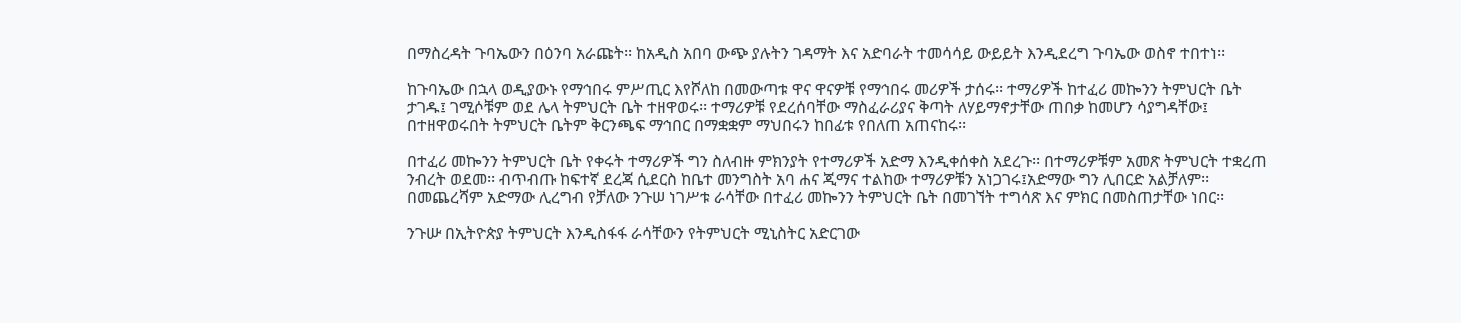በማስረዳት ጉባኤውን በዕንባ አራጩት፡፡ ከአዲስ አበባ ውጭ ያሉትን ገዳማት እና አድባራት ተመሳሳይ ውይይት እንዲደረግ ጉባኤው ወስኖ ተበተነ፡፡

ከጉባኤው በኋላ ወዲያውኑ የማኅበሩ ምሥጢር እየሾለከ በመውጣቱ ዋና ዋናዎቹ የማኅበሩ መሪዎች ታሰሩ፡፡ ተማሪዎች ከተፈሪ መኰንን ትምህርት ቤት ታገዱ፤ ገሚሶቹም ወደ ሌላ ትምህርት ቤት ተዘዋወሩ፡፡ ተማሪዎቹ የደረሰባቸው ማስፈራሪያና ቅጣት ለሃይማኖታቸው ጠበቃ ከመሆን ሳያግዳቸው፤ በተዘዋወሩበት ትምህርት ቤትም ቅርንጫፍ ማኅበር በማቋቋም ማህበሩን ከበፊቱ የበለጠ አጠናከሩ፡፡

በተፈሪ መኰንን ትምህርት ቤት የቀሩት ተማሪዎች ግን ስለብዙ ምክንያት የተማሪዎች አድማ እንዲቀሰቀስ አደረጉ፡፡ በተማሪዎቹም አመጽ ትምህርት ተቋረጠ ንብረት ወደመ፡፡ ብጥብጡ ከፍተኛ ደረጃ ሲደርስ ከቤተ መንግስት አባ ሐና ጂማና ተልከው ተማሪዎቹን አነጋገሩ፤አድማው ግን ሊበርድ አልቻለም፡፡ በመጨረሻም አድማው ሊረግብ የቻለው ንጉሠ ነገሥቱ ራሳቸው በተፈሪ መኰንን ትምህርት ቤት በመገኘት ተግሳጽ እና ምክር በመስጠታቸው ነበር፡፡

ንጉሡ በኢትዮጵያ ትምህርት እንዲስፋፋ ራሳቸውን የትምህርት ሚኒስትር አድርገው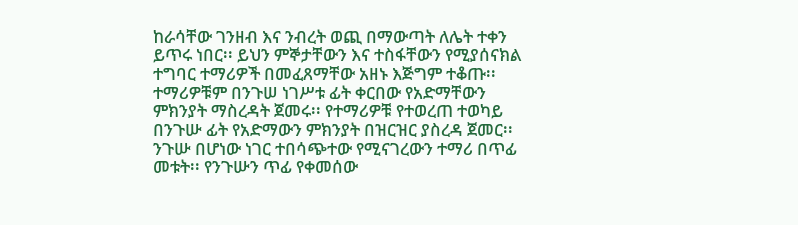ከራሳቸው ገንዘብ እና ንብረት ወጪ በማውጣት ለሌት ተቀን ይጥሩ ነበር፡፡ ይህን ምኞታቸውን እና ተስፋቸውን የሚያሰናክል ተግባር ተማሪዎች በመፈጸማቸው አዘኑ እጅግም ተቆጡ፡፡ ተማሪዎቹም በንጉሠ ነገሥቱ ፊት ቀርበው የአድማቸውን ምክንያት ማስረዳት ጀመሩ፡፡ የተማሪዎቹ የተወረጠ ተወካይ በንጉሡ ፊት የአድማውን ምክንያት በዝርዝር ያስረዳ ጀመር፡፡ ንጉሡ በሆነው ነገር ተበሳጭተው የሚናገረውን ተማሪ በጥፊ መቱት፡፡ የንጉሡን ጥፊ የቀመሰው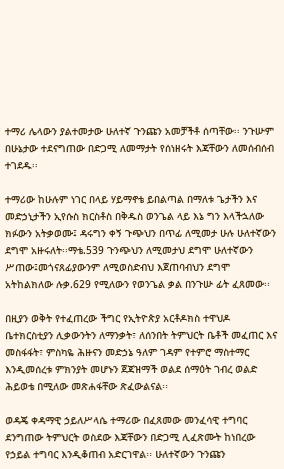ተማሪ ሌላውን ያልተመታው ሁለተኛ ጉንጩን አመቻችቶ ሰጣቸው፡፡ ንጉሡም በሁኔታው ተደናግጠው በድጋሚ ለመማታት የሰነዘሩት እጃቸውን ለመሰብሰብ ተገደዱ፡፡

ተማሪው ከሁሉም ነገር በላይ ሃይማኖቴ ይበልጣል በማለቱ ጌታችን እና መድኃኒታችን ኢየሱስ ክርስቶስ በቅዱስ ወንጌል ላይ እኔ ግን እላችኋለው ክፉውን አትቃወሙ፤ ዳሩግን ቀኝ ጉጭህን በጥፊ ለሚመታ ሁሉ ሁለተኛውን ደግሞ አዙሩለት፡፡ማቴ.539 ጉንጭህን ለሚመታህ ደግሞ ሁለተኛውን ሥጠው፤መጎናጸፊያውንም ለሚወስድብህ እጀጠባብህን ደግሞ አትከልክለው ሉቃ.629 የሚለውን የወንጌል ቃል በንጉሡ ፊት ፈጸመው፡፡

በዚያን ወቅት የተፈጠረው ችግር የኢትዮጵያ አርቶዶክስ ተዋህዶ ቤተክርስቲያን ሊቃውንትን ለማንቃት፣ ለሰንበት ትምህርት ቤቶች መፈጠር እና መስፋፋት፣ ምስካዬ ሕዙናን መድኃኔ ዓለም ገዳም የተምሮ ማስተማር እንዲመሰረቱ ምክንያት መሆኑን ጀጃዝማች ወልደ ሰማዕት ገብረ ወልድ ሕይወቴ በሚለው መጽሐፋቸው ጽፈውልናል፡፡

ወዳጄ ቀዳማዊ ኃይለሥላሴ ተማሪው በፈጸመው መንፈሳዊ ተግባር ደንግጠው ትምህርት ወስደው እጃቸውን በድጋሚ ሊፈጽሙት ከነበረው የኃይል ተግባር እንዲቆጠብ አድርገዋል፡፡ ሁለተኛውን ጉንጩን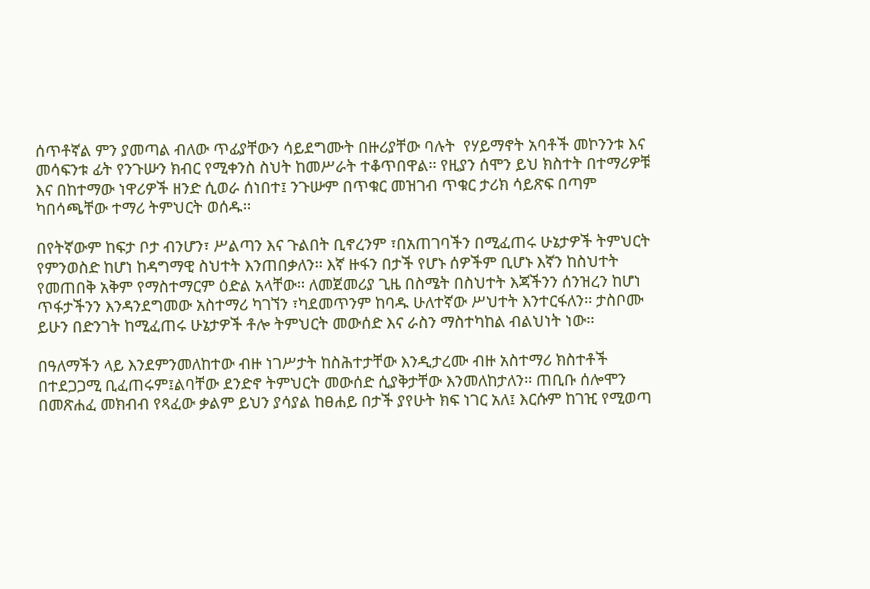ሰጥቶኛል ምን ያመጣል ብለው ጥፊያቸውን ሳይደግሙት በዙሪያቸው ባሉት  የሃይማኖት አባቶች መኮንንቱ እና መሳፍንቱ ፊት የንጉሡን ክብር የሚቀንስ ስህት ከመሥራት ተቆጥበዋል፡፡ የዚያን ሰሞን ይህ ክስተት በተማሪዎቹ እና በከተማው ነዋሪዎች ዘንድ ሲወራ ሰነበተ፤ ንጉሡም በጥቁር መዝገብ ጥቁር ታሪክ ሳይጽፍ በጣም ካበሳጫቸው ተማሪ ትምህርት ወሰዱ፡፡

በየትኛውም ከፍታ ቦታ ብንሆን፣ ሥልጣን እና ጉልበት ቢኖረንም ፣በአጠገባችን በሚፈጠሩ ሁኔታዎች ትምህርት የምንወስድ ከሆነ ከዳግማዊ ስህተት እንጠበቃለን፡፡ እኛ ዙፋን በታች የሆኑ ሰዎችም ቢሆኑ እኛን ከስህተት የመጠበቅ አቅም የማስተማርም ዕድል አላቸው፡፡ ለመጀመሪያ ጊዜ በስሜት በስህተት እጃችንን ሰንዝረን ከሆነ ጥፋታችንን እንዳንደግመው አስተማሪ ካገኘን ፣ካደመጥንም ከባዱ ሁለተኛው ሥህተት እንተርፋለን፡፡ ታስቦሙ ይሁን በድንገት ከሚፈጠሩ ሁኔታዎች ቶሎ ትምህርት መውሰድ እና ራስን ማስተካከል ብልህነት ነው፡፡

በዓለማችን ላይ እንደምንመለከተው ብዙ ነገሥታት ከስሕተታቸው እንዲታረሙ ብዙ አስተማሪ ክስተቶች በተደጋጋሚ ቢፈጠሩም፤ልባቸው ደንድኖ ትምህርት መውሰድ ሲያቅታቸው እንመለከታለን፡፡ ጠቢቡ ሰሎሞን በመጽሐፈ መክብብ የጻፈው ቃልም ይህን ያሳያል ከፀሐይ በታች ያየሁት ክፍ ነገር አለ፤ እርሱም ከገዢ የሚወጣ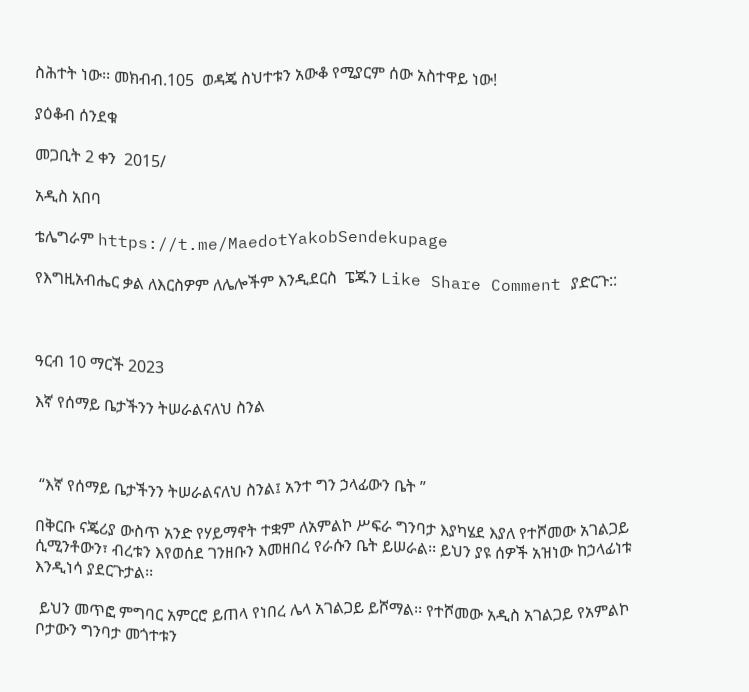ስሕተት ነው፡፡ መክብብ.105  ወዳጄ ስህተቱን አውቆ የሚያርም ሰው አስተዋይ ነው!

ያዕቆብ ሰንደቁ

መጋቢት 2 ቀን  2015/

አዲስ አበባ

ቴሌግራም https://t.me/MaedotYakobSendekupage

የእግዚአብሔር ቃል ለእርስዎም ለሌሎችም እንዲደርስ  ፔጁን Like Share Comment ያድርጉ::



ዓርብ 10 ማርች 2023

እኛ የሰማይ ቤታችንን ትሠራልናለህ ስንል



 “እኛ የሰማይ ቤታችንን ትሠራልናለህ ስንል፤ አንተ ግን ኃላፊውን ቤት ”

በቅርቡ ናጄሪያ ውስጥ አንድ የሃይማኖት ተቋም ለአምልኮ ሥፍራ ግንባታ እያካሄደ እያለ የተሾመው አገልጋይ ሲሚንቶውን፣ ብረቱን እየወሰደ ገንዘቡን እመዘበረ የራሱን ቤት ይሠራል፡፡ ይህን ያዩ ሰዎች አዝነው ከኃላፊነቱ እንዲነሳ ያደርጉታል፡፡

 ይህን መጥፎ ምግባር አምርሮ ይጠላ የነበረ ሌላ አገልጋይ ይሾማል፡፡ የተሾመው አዲስ አገልጋይ የአምልኮ ቦታውን ግንባታ መጎተቱን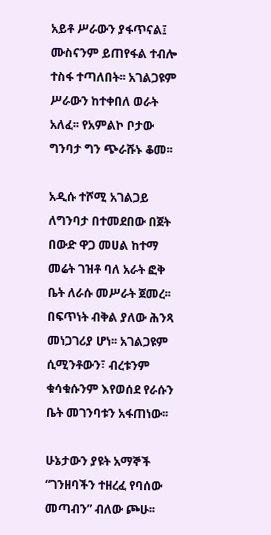አይቶ ሥራውን ያፋጥናል፤ ሙስናንም ይጠየፋል ተብሎ ተስፋ ተጣለበት፡፡ አገልጋዩም ሥራውን ከተቀበለ ወራት አለፈ፡፡ የአምልኮ ቦታው ግንባታ ግን ጭራሹኑ ቆመ፡፡

አዲሱ ተሾሚ አገልጋይ ለግንባታ በተመደበው በጀት በውድ ዋጋ መሀል ከተማ መሬት ገዝቶ ባለ አራት ፎቅ ቤት ለራሱ መሥራት ጀመረ፡፡ በፍጥነት ብቅል ያለው ሕንጻ መነጋገሪያ ሆነ፡፡ አገልጋዩም ሲሚንቶውን፣ ብረቱንም ቁሳቁሱንም እየወሰደ የራሱን ቤት መገንባቱን አፋጠነው፡፡

ሁኔታውን ያዩት አማኞች “ገንዘባችን ተዘረፈ የባሰው መጣብን” ብለው ጮሁ፡፡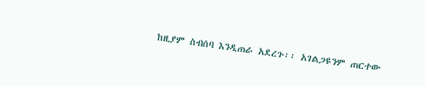ከዚያም ስብሰባ እንዲጠራ አደረጉ፡፡ አገልጋዩንም ጠርተው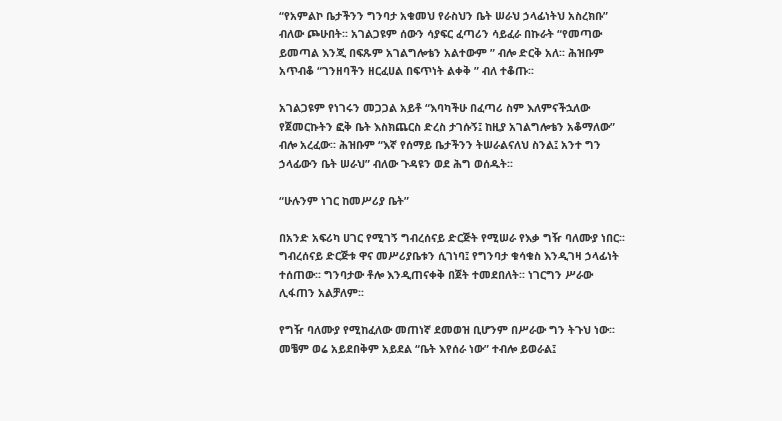“የአምልኮ ቤታችንን ግንባታ አቁመህ የራስህን ቤት ሠራህ ኃላፊነትህ አስረክቡ” ብለው ጮሁበት፡፡ አገልጋዩም ሰውን ሳያፍር ፈጣሪን ሳይፈራ በኩራት “የመጣው ይመጣል እንጂ በፍጹም አገልግሎቴን አልተውም ” ብሎ ድርቅ አለ፡፡ ሕዝቡም አጥብቆ “ገንዘባችን ዘርፈሀል በፍጥነት ልቀቅ ” ብለ ተቆጡ፡፡

አገልጋዩም የነገሩን መጋጋል አይቶ “እባካችሁ በፈጣሪ ስም እለምናችኋለው የጀመርኩትን ፎቅ ቤት እስክጨርስ ድረስ ታገሱኝ፤ ከዚያ አገልግሎቴን አቆማለው” ብሎ አረፈው፡፡ ሕዝቡም “እኛ የሰማይ ቤታችንን ትሠራልናለህ ስንል፤ አንተ ግን ኃላፊውን ቤት ሠራህ” ብለው ጉዳዩን ወደ ሕግ ወሰዱት፡፡

“ሁሉንም ነገር ከመሥሪያ ቤት”

በአንድ አፍሪካ ሀገር የሚገኝ ግብረሰናይ ድርጅት የሚሠራ የእቃ ግዥ ባለሙያ ነበር፡፡ ግብረሰናይ ድርጅቱ ዋና መሥሪያቤቱን ሲገነባ፤ የግንባታ ቁሳቁስ እንዲገዛ ኃላፊነት ተሰጠው፡፡ ግንባታው ቶሎ እንዲጠናቀቅ በጀት ተመደበለት፡፡ ነገርግን ሥራው ሊፋጠን አልቻለም፡፡

የግዥ ባለሙያ የሚከፈለው መጠነኛ ደመወዝ ቢሆንም በሥራው ግን ትጉህ ነው፡፡ መቼም ወሬ አይደበቅም አይደል “ቤት እየሰራ ነው” ተብሎ ይወራል፤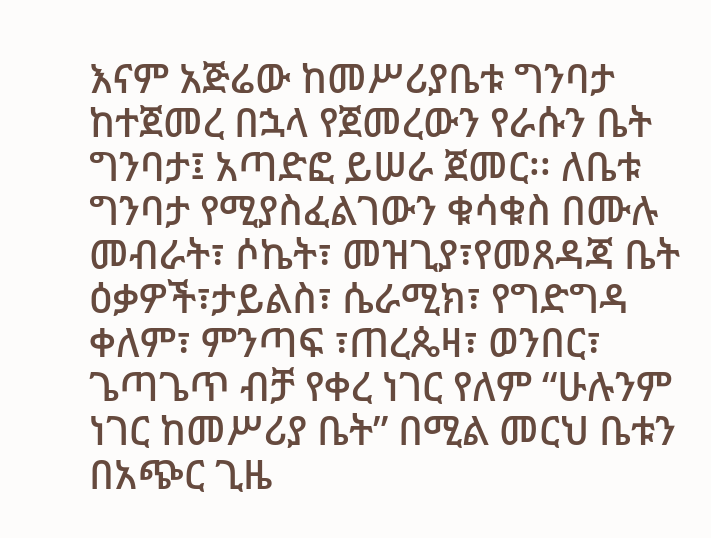እናም አጅሬው ከመሥሪያቤቱ ግንባታ ከተጀመረ በኋላ የጀመረውን የራሱን ቤት ግንባታ፤ አጣድፎ ይሠራ ጀመር፡፡ ለቤቱ ግንባታ የሚያስፈልገውን ቁሳቁስ በሙሉ መብራት፣ ሶኬት፣ መዝጊያ፣የመጸዳጃ ቤት ዕቃዎች፣ታይልስ፣ ሴራሚክ፣ የግድግዳ ቀለም፣ ምንጣፍ ፣ጠረጴዛ፣ ወንበር፣ ጌጣጌጥ ብቻ የቀረ ነገር የለም “ሁሉንም ነገር ከመሥሪያ ቤት” በሚል መርህ ቤቱን በአጭር ጊዜ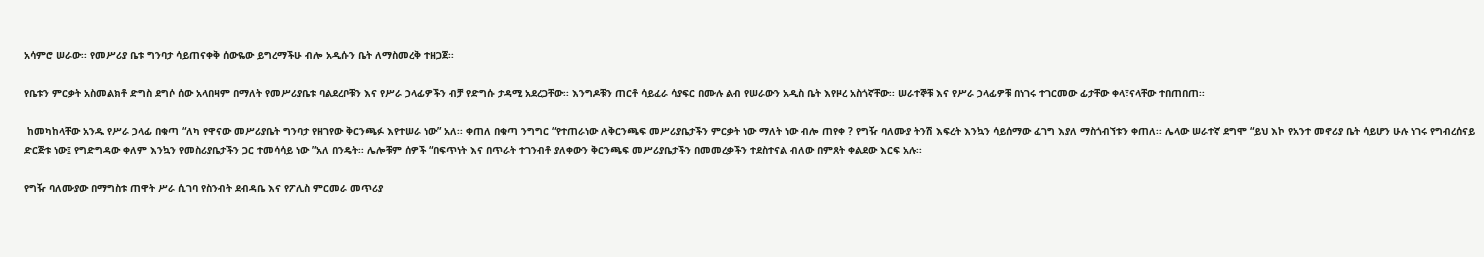አሳምሮ ሠራው፡፡ የመሥሪያ ቤቱ ግንባታ ሳይጠናቀቅ ሰውዬው ይግረማችሁ ብሎ አዲሱን ቤት ለማስመረቅ ተዘጋጀ፡፡

የቤቱን ምርቃት አስመልክቶ ድግስ ደግሶ ሰው አላበዛም በማለት የመሥሪያቤቱ ባልደረቦቹን እና የሥራ ኃላፊዎችን ብቻ የድግሱ ታዳሚ አደረጋቸው፡፡ እንግዶቹን ጠርቶ ሳይፈራ ሳያፍር በሙሉ ልብ የሠራውን አዲስ ቤት እየዞረ አስጎኛቸው፡፡ ሠራተኞቹ እና የሥራ ኃላፊዎቹ በነገሩ ተገርመው ፊታቸው ቀላ፣ናላቸው ተበጠበጠ፡፡

 ከመካከላቸው አንዱ የሥራ ኃላፊ በቁጣ “ለካ የዋናው መሥሪያቤት ግንባታ የዘገየው ቅርንጫፉ እየተሠራ ነው” አለ፡፡ ቀጠለ በቁጣ ንግግር “የተጠራነው ለቅርንጫፍ መሥሪያቤታችን ምርቃት ነው ማለት ነው ብሎ ጠየቀ ? የግዥ ባለሙያ ትንሽ እፍረት እንኳን ሳይሰማው ፈገግ እያለ ማስጎብኘቱን ቀጠለ፡፡ ሌላው ሠራተኛ ደግሞ “ይህ እኮ የአንተ መኖሪያ ቤት ሳይሆን ሁሉ ነገሩ የግብረሰናይ ድርጅቱ ነው፤ የግድግዳው ቀለም እንኳን የመስሪያቤታችን ጋር ተመሳሳይ ነው ”አለ በንዴት፡፡ ሌሎቹም ሰዎች “በፍጥነት እና በጥራት ተገንብቶ ያለቀውን ቅርንጫፍ መሥሪያቤታችን በመመረቃችን ተደስተናል ብለው በምጸት ቀልደው እርፍ አሉ፡፡

የግዥ ባለሙያው በማግስቱ ጠዋት ሥራ ሲገባ የስንብት ደብዳቤ እና የፖሊስ ምርመራ መጥሪያ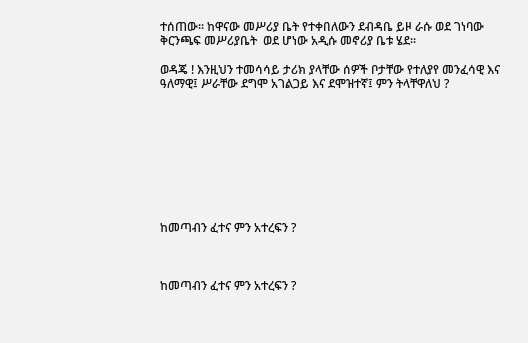ተሰጠው፡፡ ከዋናው መሥሪያ ቤት የተቀበለውን ደብዳቤ ይዞ ራሱ ወደ ገነባው ቅርንጫፍ መሥሪያቤት  ወደ ሆነው አዲሱ መኖሪያ ቤቱ ሄደ፡፡

ወዳጄ ! እንዚህን ተመሳሳይ ታሪክ ያላቸው ሰዎች ቦታቸው የተለያየ መንፈሳዊ እና ዓለማዊ፤ ሥራቸው ደግሞ አገልጋይ እና ደሞዝተኛ፤ ምን ትላቸዋለህ ?









ከመጣብን ፈተና ምን አተረፍን ?



ከመጣብን ፈተና ምን አተረፍን ?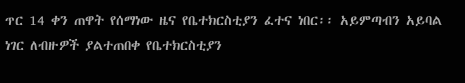ጥር 14 ቀን ጠዋት የሰማነው ዜና የቤተክርስቲያን ፈተና ነበር፡፡ አይምጣብን አይባል ነገር ለብዙዎች ያልተጠበቀ የቤተክርስቲያን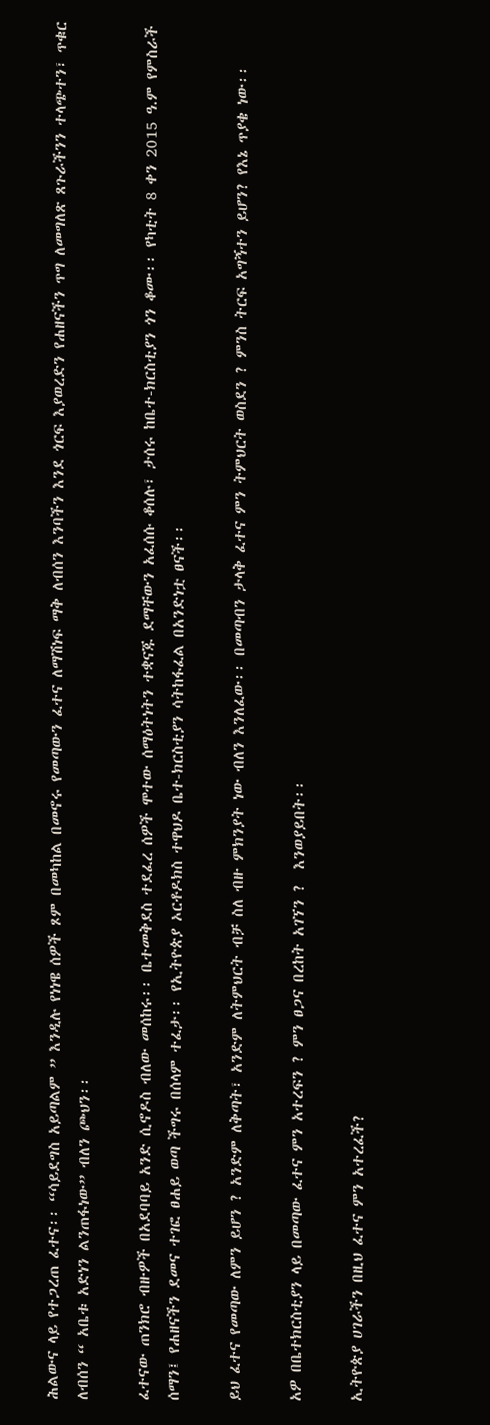ሕልውና ላይ የተጋረጠ ፈተና፡፡ “ሳይደግስ አይጣልም ” እንዲሉ የነነዌ ሰዎች ጾም በመካከል በመኖሩ የመጣውን ፈተና ለማሽነፍ ማቅ ለብሰን እንባችን እንደ ጎርፍ እያወረድን የሐዘናችን ጥግ ለመግለጽ ጸጉራችንን ተላጭተን፣ ጥቁር ለብሰን “ አቤቱ አድነን ልንጠፋነው” ብለን ጮህን፡፡

ፈተናው ጠንክሮ ብዙዎች በአደባባይ አንድ ሲኖዶስ ብለው መሰከሩ፡፡ ቤተመቅደስ ተደፈረ ሰዎች ሞተው ሰማዕትነትን ተቋናጁ ደማቸውን አፈሰሱ ቆሰሉ፣ ታሰሩ ከቤተ-ክርስቲያን ጎን ቆሙ፡፡ የካቲት 8 ቀን 2015 ዓ.ም የምስራች ሰማን፤ የሐዘናችን ደመና ተገፎ ፀሐይ ወጣ ችግሩ በሰላም ተፈታ፡፡ የኢትዮጵያ ኦርቶዶክስ ተዋህዶ ቤተ-ክርስቲያን ሳትከፋፈል በአንድነቷ ፀናች፡፡

ይህ ፈተና የመጣው ለምን ይሆን ? አንድም ለቅጣት፣ አንድም ለትምህርት ብቻ ስለ ብዙ ምክንያት ነው ብለን እንለፈው፡፡ በመጣብን ታላቅ ፈተና ምን ትምህርት ወስደን ? ምንስ ትርፍ አግኝተን ይሆን? የእኔ ጥያቄ ነው፡፡

አዎ በቤተክርስቲያን ላይ በመጣው ፈተና ምን አተረፍን ? ምን ፀጋና በረከት አገኘን ?  እንወያይበት፡፡

ኢትዮጵያ ሀገራችን በዚህ ፈተና ምን አተረፈች?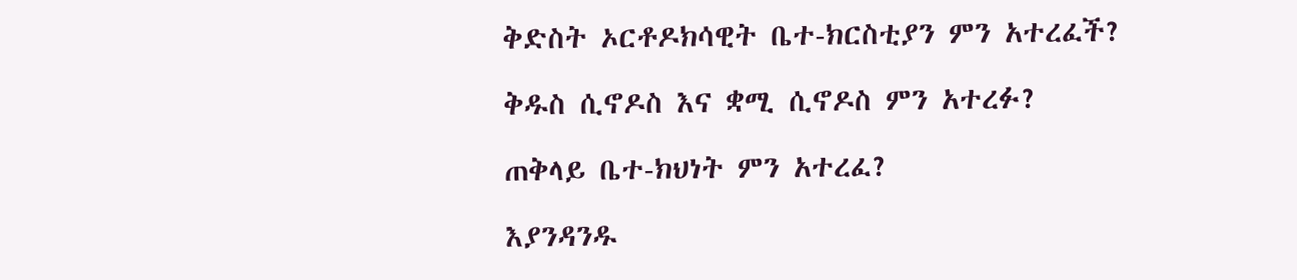ቅድስት ኦርቶዶክሳዊት ቤተ-ክርስቲያን ምን አተረፈች?

ቅዱስ ሲኖዶስ እና ቋሚ ሲኖዶስ ምን አተረፉ?

ጠቅላይ ቤተ-ክህነት ምን አተረፈ?

እያንዳንዱ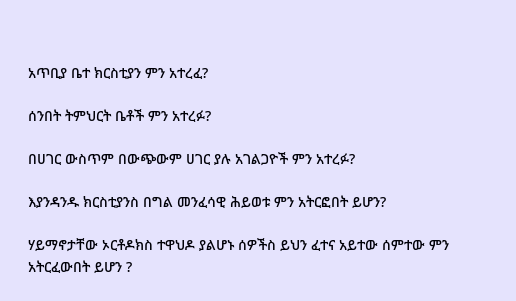አጥቢያ ቤተ ክርስቲያን ምን አተረፈ?

ሰንበት ትምህርት ቤቶች ምን አተረፉ?

በሀገር ውስጥም በውጭውም ሀገር ያሉ አገልጋዮች ምን አተረፉ?

እያንዳንዱ ክርስቲያንስ በግል መንፈሳዊ ሕይወቱ ምን አትርፎበት ይሆን?

ሃይማኖታቸው ኦርቶዶክስ ተዋህዶ ያልሆኑ ሰዎችስ ይህን ፈተና አይተው ሰምተው ምን አትርፈውበት ይሆን ?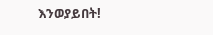እንወያይበት!